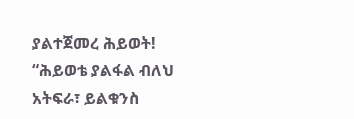ያልተጀመረ ሕይወት!
“ሕይወቴ ያልፋል ብለህ አትፍራ፣ ይልቁንስ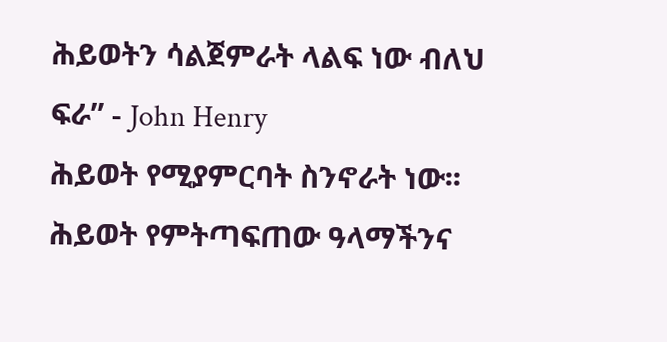ሕይወትን ሳልጀምራት ላልፍ ነው ብለህ ፍራ” - John Henry
ሕይወት የሚያምርባት ስንኖራት ነው፡፡ ሕይወት የምትጣፍጠው ዓላማችንና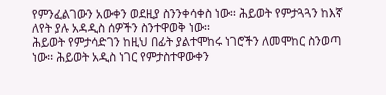የምንፈልገውን አውቀን ወደዚያ ስንንቀሳቀስ ነው፡፡ ሕይወት የምታጓጓን ከእኛ ለየት ያሉ አዳዲስ ሰዎችን ስንተዋወቅ ነው፡፡
ሕይወት የምታሳድገን ከዚህ በፊት ያልተሞከሩ ነገሮችን ለመሞከር ስንወጣ ነው፡፡ ሕይወት አዲስ ነገር የምታስተዋውቀን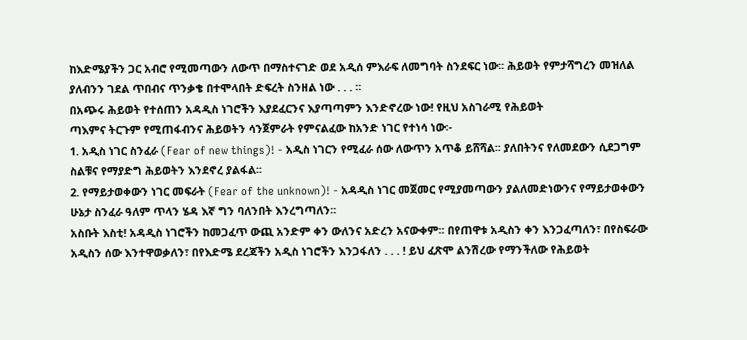ከእድሜያችን ጋር አብሮ የሚመጣውን ለውጥ በማስተናገድ ወደ አዲሰ ምእራፍ ለመግባት ስንደፍር ነው፡፡ ሕይወት የምታሻግረን መዝለል ያለብንን ገደል ጥበብና ጥንቃቄ በተሞላበት ድፍረት ስንዘል ነው . . . ፡፡
በአጭሩ ሕይወት የተሰጠን አዳዲስ ነገሮችን እያደፈርንና እያጣጣምን እንድኖረው ነው! የዚህ አስገራሚ የሕይወት
ጣእምና ትርጉም የሚጠፋብንና ሕይወትን ሳንጀምራት የምናልፈው ከአንድ ነገር የተነሳ ነው፡-
1. አዲስ ነገር ስንፈራ (Fear of new things)! - አዲስ ነገርን የሚፈራ ሰው ለውጥን አጥቆ ይሸሻል፡፡ ያለበትንና የለመደውን ሲደጋግም ስልቹና የማያድግ ሕይወትን እንደኖረ ያልፋል፡፡
2. የማይታወቀውን ነገር መፍራት (Fear of the unknown)! - አዳዲስ ነገር መጀመር የሚያመጣውን ያልለመድነውንና የማይታወቀውን ሁኔታ ስንፈራ ዓለም ጥላን ሄዳ እኛ ግን ባለንበት እንረግጣለን፡፡
አስቡት እስቲ! አዳዲስ ነገሮችን ከመጋፈጥ ውጪ አንድም ቀን ውለንና አድረን አናውቀም፡፡ በየጠዋቱ አዲስን ቀን እንጋፈጣለን፣ በየስፍራው አዲስን ሰው እንተዋወቃለን፣ በየእድሜ ደረጃችን አዲስ ነገሮችን እንጋፋለን . . . ! ይህ ፈጽሞ ልንሽረው የማንችለው የሕይወት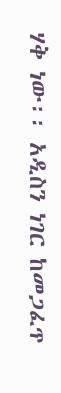ሃቅ ነው፡፡ አዲስን ነገር ከመጋፈጥ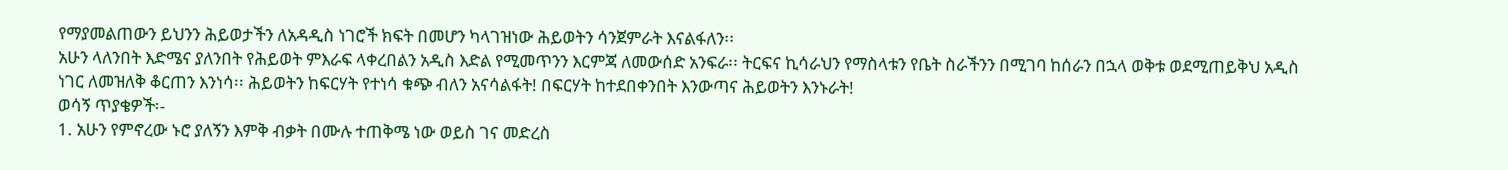የማያመልጠውን ይህንን ሕይወታችን ለአዳዲስ ነገሮች ክፍት በመሆን ካላገዝነው ሕይወትን ሳንጀምራት እናልፋለን፡፡
አሁን ላለንበት እድሜና ያለንበት የሕይወት ምእራፍ ላቀረበልን አዲስ እድል የሚመጥንን እርምጃ ለመውሰድ አንፍራ፡፡ ትርፍና ኪሳራህን የማስላቱን የቤት ስራችንን በሚገባ ከሰራን በኋላ ወቅቱ ወደሚጠይቅህ አዲስ ነገር ለመዝለቅ ቆርጠን እንነሳ፡፡ ሕይወትን ከፍርሃት የተነሳ ቁጭ ብለን አናሳልፋት! በፍርሃት ከተደበቀንበት እንውጣና ሕይወትን እንኑራት!
ወሳኝ ጥያቄዎች፡-
1. አሁን የምኖረው ኑሮ ያለኝን እምቅ ብቃት በሙሉ ተጠቅሜ ነው ወይስ ገና መድረስ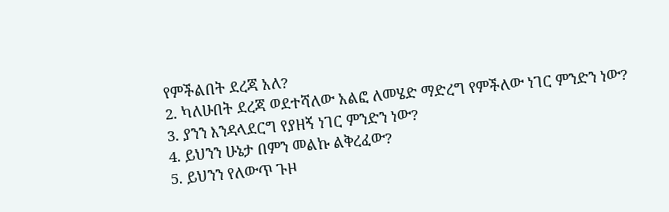የምችልበት ደረጃ አለ?
2. ካለሁበት ደረጃ ወደተሻለው አልፎ ለመሄድ ማድረግ የምችለው ነገር ምንድን ነው?
3. ያንን እንዳላደርግ የያዘኝ ነገር ምንድን ነው?
4. ይህንን ሁኔታ በምን መልኩ ልቅረፈው?
5. ይህንን የለውጥ ጉዞ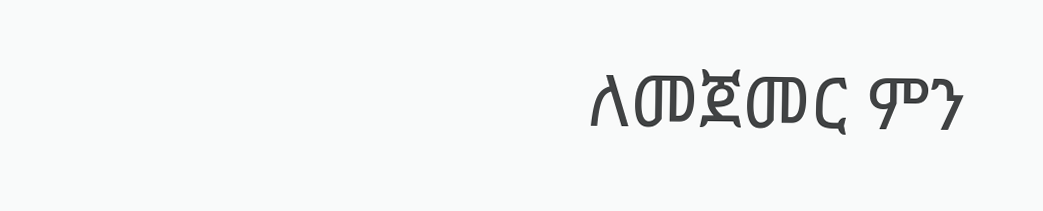ለመጀመር ምን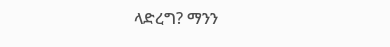ላድረግ? ማንን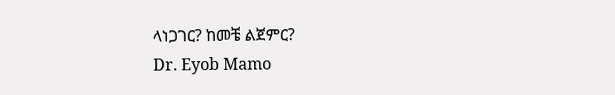ላነጋገር? ከመቼ ልጀምር?
Dr. Eyob Mamo